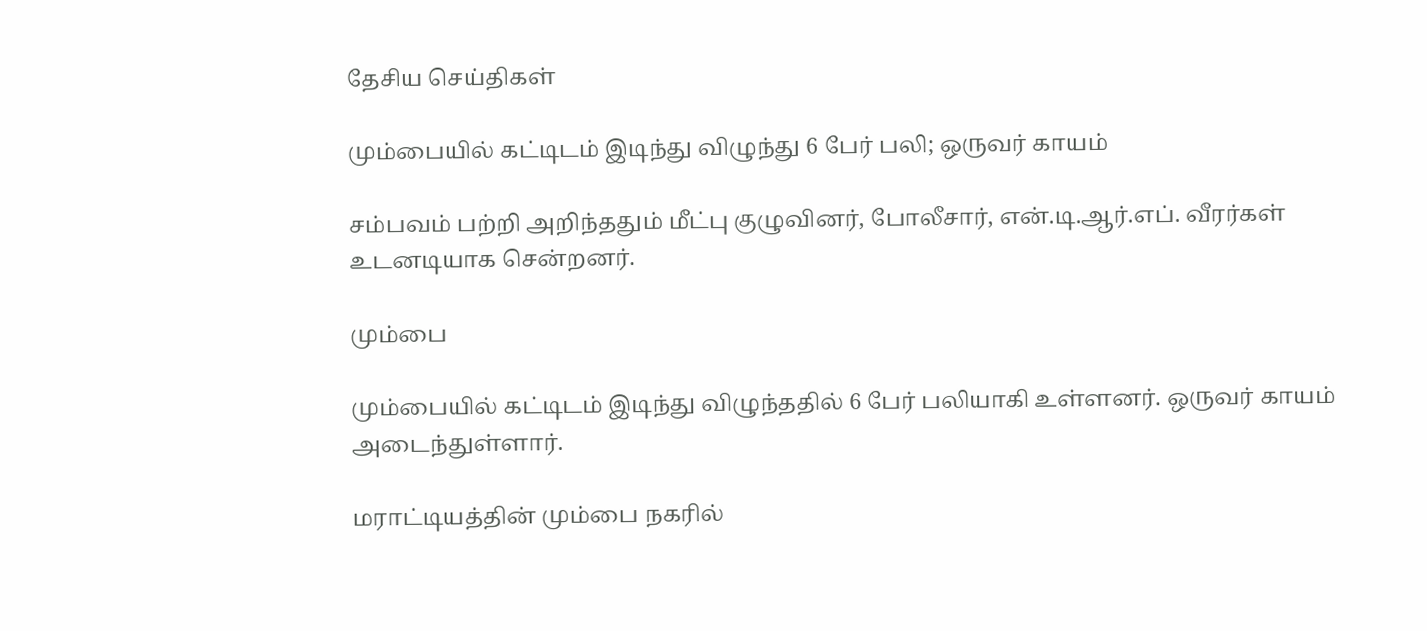தேசிய செய்திகள்

மும்பையில் கட்டிடம் இடிந்து விழுந்து 6 பேர் பலி; ஒருவர் காயம்

சம்பவம் பற்றி அறிந்ததும் மீட்பு குழுவினர், போலீசார், என்.டி.ஆர்.எப். வீரர்கள் உடனடியாக சென்றனர்.

மும்பை

மும்பையில் கட்டிடம் இடிந்து விழுந்ததில் 6 பேர் பலியாகி உள்ளனர். ஒருவர் காயம் அடைந்துள்ளார்.

மராட்டியத்தின் மும்பை நகரில்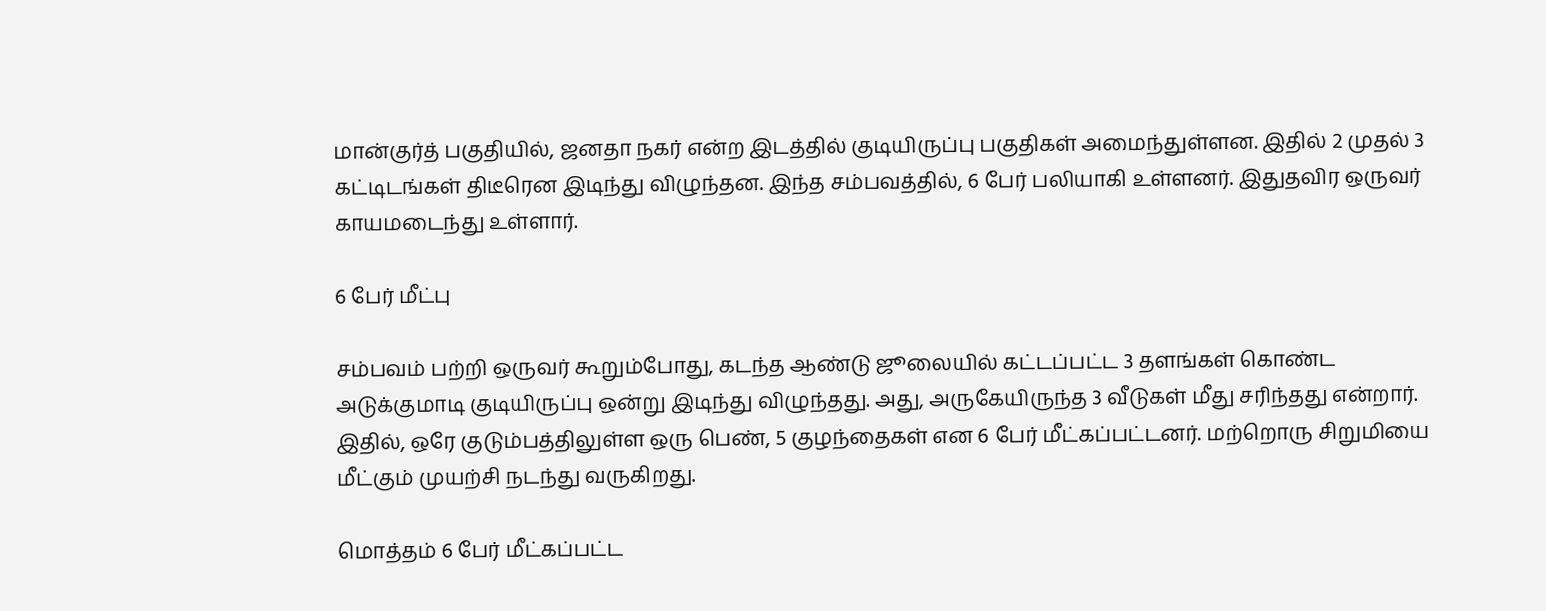மான்குர்த் பகுதியில், ஜனதா நகர் என்ற இடத்தில் குடியிருப்பு பகுதிகள் அமைந்துள்ளன. இதில் 2 முதல் 3 கட்டிடங்கள் திடீரென இடிந்து விழுந்தன. இந்த சம்பவத்தில், 6 பேர் பலியாகி உள்ளனர். இதுதவிர ஒருவர் காயமடைந்து உள்ளார்.

6 பேர் மீட்பு

சம்பவம் பற்றி ஒருவர் கூறும்போது, கடந்த ஆண்டு ஜூலையில் கட்டப்பட்ட 3 தளங்கள் கொண்ட அடுக்குமாடி குடியிருப்பு ஒன்று இடிந்து விழுந்தது. அது, அருகேயிருந்த 3 வீடுகள் மீது சரிந்தது என்றார். இதில், ஒரே குடும்பத்திலுள்ள ஒரு பெண், 5 குழந்தைகள் என 6 பேர் மீட்கப்பட்டனர். மற்றொரு சிறுமியை மீட்கும் முயற்சி நடந்து வருகிறது.

மொத்தம் 6 பேர் மீட்கப்பட்ட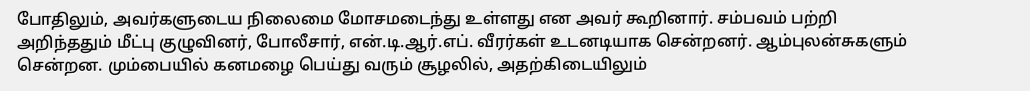போதிலும், அவர்களுடைய நிலைமை மோசமடைந்து உள்ளது என அவர் கூறினார். சம்பவம் பற்றி அறிந்ததும் மீட்பு குழுவினர், போலீசார், என்.டி.ஆர்.எப். வீரர்கள் உடனடியாக சென்றனர். ஆம்புலன்சுகளும் சென்றன. மும்பையில் கனமழை பெய்து வரும் சூழலில், அதற்கிடையிலும்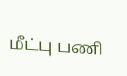மீட்பு பணி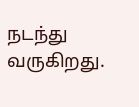நடந்து வருகிறது.